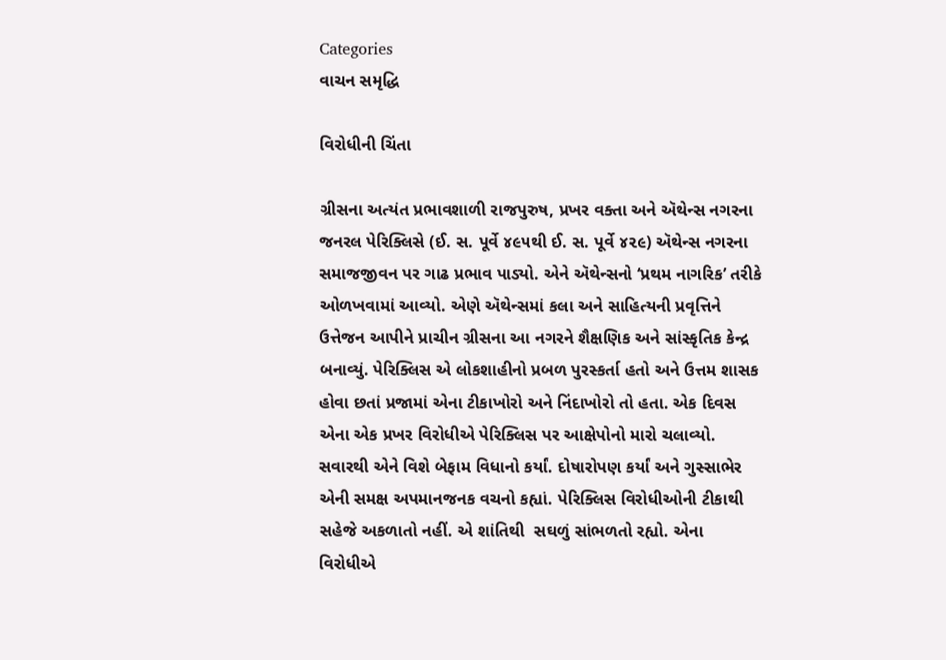Categories
વાચન સમૃદ્ધિ

વિરોધીની ચિંતા

ગ્રીસના અત્યંત પ્રભાવશાળી રાજપુરુષ, પ્રખર વક્તા અને ઍથેન્સ નગરના જનરલ પેરિક્લિસે (ઈ. સ. પૂર્વે ૪૯૫થી ઈ. સ. પૂર્વે ૪૨૯) ઍથેન્સ નગરના સમાજજીવન પર ગાઢ પ્રભાવ પાડ્યો. એને ઍથેન્સનો ‘પ્રથમ નાગરિક’ તરીકે ઓળખવામાં આવ્યો. એણે ઍથેન્સમાં કલા અને સાહિત્યની પ્રવૃત્તિને ઉત્તેજન આપીને પ્રાચીન ગ્રીસના આ નગરને શૈક્ષણિક અને સાંસ્કૃતિક કેન્દ્ર બનાવ્યું. પેરિક્લિસ એ લોકશાહીનો પ્રબળ પુરસ્કર્તા હતો અને ઉત્તમ શાસક હોવા છતાં પ્રજામાં એના ટીકાખોરો અને નિંદાખોરો તો હતા. એક દિવસ એના એક પ્રખર વિરોધીએ પેરિક્લિસ પર આક્ષેપોનો મારો ચલાવ્યો. સવારથી એને વિશે બેફામ વિધાનો કર્યાં. દોષારોપણ કર્યાં અને ગુસ્સાભેર એની સમક્ષ અપમાનજનક વચનો કહ્યાં. પેરિક્લિસ વિરોધીઓની ટીકાથી સહેજે અકળાતો નહીં. એ શાંતિથી  સઘળું સાંભળતો રહ્યો. એના વિરોધીએ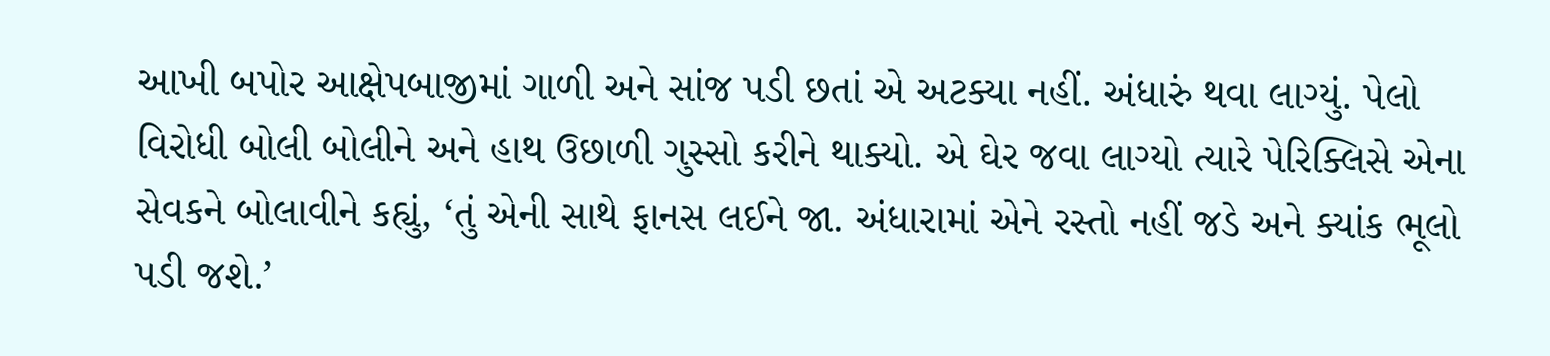આખી બપોર આક્ષેપબાજીમાં ગાળી અને સાંજ પડી છતાં એ અટક્યા નહીં. અંધારું થવા લાગ્યું. પેલો વિરોધી બોલી બોલીને અને હાથ ઉછાળી ગુસ્સો કરીને થાક્યો. એ ઘેર જવા લાગ્યો ત્યારે પેરિક્લિસે એના સેવકને બોલાવીને કહ્યું, ‘તું એની સાથે ફાનસ લઈને જા. અંધારામાં એને રસ્તો નહીં જડે અને ક્યાંક ભૂલો પડી જશે.’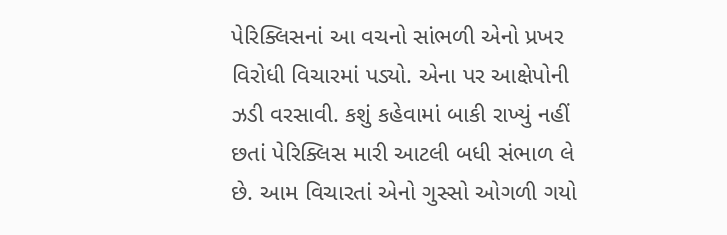પેરિક્લિસનાં આ વચનો સાંભળી એનો પ્રખર વિરોધી વિચારમાં પડ્યો. એના પર આક્ષેપોની ઝડી વરસાવી. કશું કહેવામાં બાકી રાખ્યું નહીં છતાં પેરિક્લિસ મારી આટલી બધી સંભાળ લે છે. આમ વિચારતાં એનો ગુસ્સો ઓગળી ગયો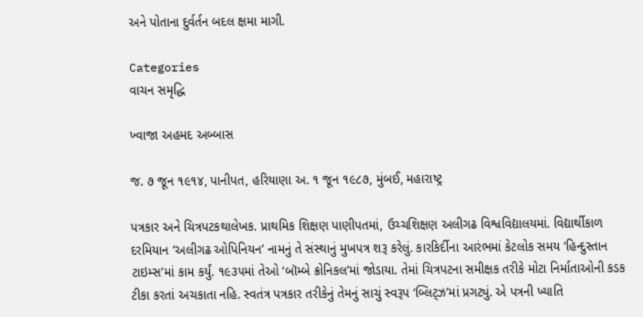અને પોતાના દુર્વર્તન બદલ ક્ષમા માગી.

Categories
વાચન સમૃદ્ધિ

ખ્વાજા અહમદ અબ્બાસ

જ. ૭ જૂન ૧૯૧૪, પાનીપત, હરિયાણા અ. ૧ જૂન ૧૯૮૭, મુંબઈ, મહારાષ્ટ્ર

પત્રકાર અને ચિત્રપટકથાલેખક. પ્રાથમિક શિક્ષણ પાણીપતમાં, ઉચ્ચશિક્ષણ અલીગઢ વિશ્વવિદ્યાલયમાં. વિદ્યાર્થીકાળ દરમિયાન ‘અલીગઢ ઓપિનિયન’ નામનું તે સંસ્થાનું મુખપત્ર શરૂ કરેલું. કારકિર્દીના આરંભમાં કેટલોક સમય ‘હિન્દુસ્તાન ટાઇમ્સ’માં કામ કર્યું. ૧૯૩૫માં તેઓ ‘બૉમ્બે ક્રોનિકલ’માં જોડાયા. તેમાં ચિત્રપટના સમીક્ષક તરીકે મોટા નિર્માતાઓની કડક ટીકા કરતાં અચકાતા નહિ. સ્વતંત્ર પત્રકાર તરીકેનું તેમનું સાચું સ્વરૂપ ‘બ્લિટ્ઝ’માં પ્રગટ્યું. એ પત્રની ખ્યાતિ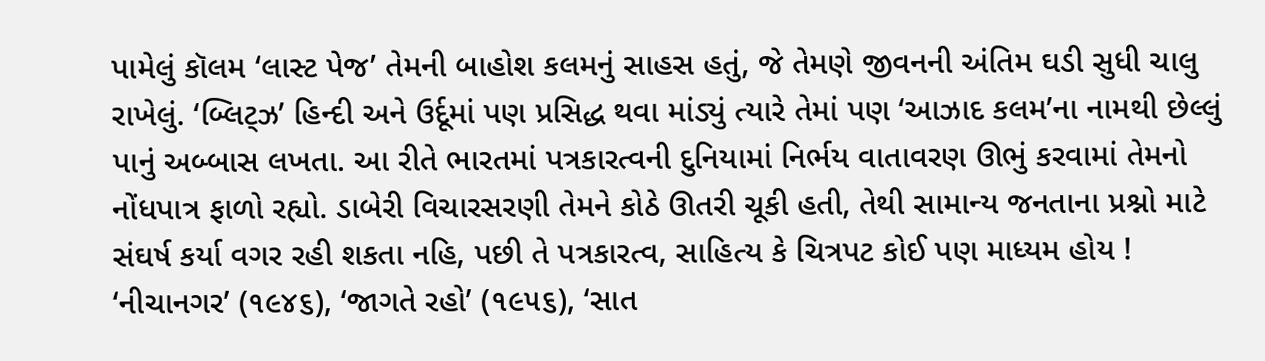પામેલું કૉલમ ‘લાસ્ટ પેજ’ તેમની બાહોશ કલમનું સાહસ હતું, જે તેમણે જીવનની અંતિમ ઘડી સુધી ચાલુ રાખેલું. ‘બ્લિટ્ઝ’ હિન્દી અને ઉર્દૂમાં પણ પ્રસિદ્ધ થવા માંડ્યું ત્યારે તેમાં પણ ‘આઝાદ કલમ’ના નામથી છેલ્લું પાનું અબ્બાસ લખતા. આ રીતે ભારતમાં પત્રકારત્વની દુનિયામાં નિર્ભય વાતાવરણ ઊભું કરવામાં તેમનો નોંધપાત્ર ફાળો રહ્યો. ડાબેરી વિચારસરણી તેમને કોઠે ઊતરી ચૂકી હતી, તેથી સામાન્ય જનતાના પ્રશ્નો માટે સંઘર્ષ કર્યા વગર રહી શકતા નહિ, પછી તે પત્રકારત્વ, સાહિત્ય કે ચિત્રપટ કોઈ પણ માધ્યમ હોય ! ‘નીચાનગર’ (૧૯૪૬), ‘જાગતે રહો’ (૧૯૫૬), ‘સાત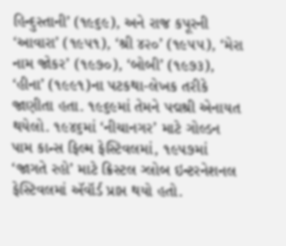હિન્દુસ્તાની’ (૧૯૬૯), અને રાજ કપૂરની ‘આવારા’ (૧૯૫૧), ‘શ્રી ૪૨૦’ (૧૯૫૫), ‘મેરા નામ જોકર’ (૧૯૭૦), ‘બોબી’ (૧૯૭૩), ‘હીના’ (૧૯૯૧)ના પટકથા-લેખક તરીકે જાણીતા હતા. ૧૯૬૯માં તેમને પદ્મશ્રી એનાયત થયેલો. ૧૯૪૬માં ‘નીચાનગર’ માટે ગોલ્ડન પામ કાન્સ ફિલ્મ ફેસ્ટિવલમાં, ૧૯૫૭માં ‘જાગતે રહો’ માટે ક્રિસ્ટલ ગ્લોબ ઇન્ટરનેશનલ ફેસ્ટિવલમાં ઍવૉર્ડ પ્રાપ્ત થયો હતો.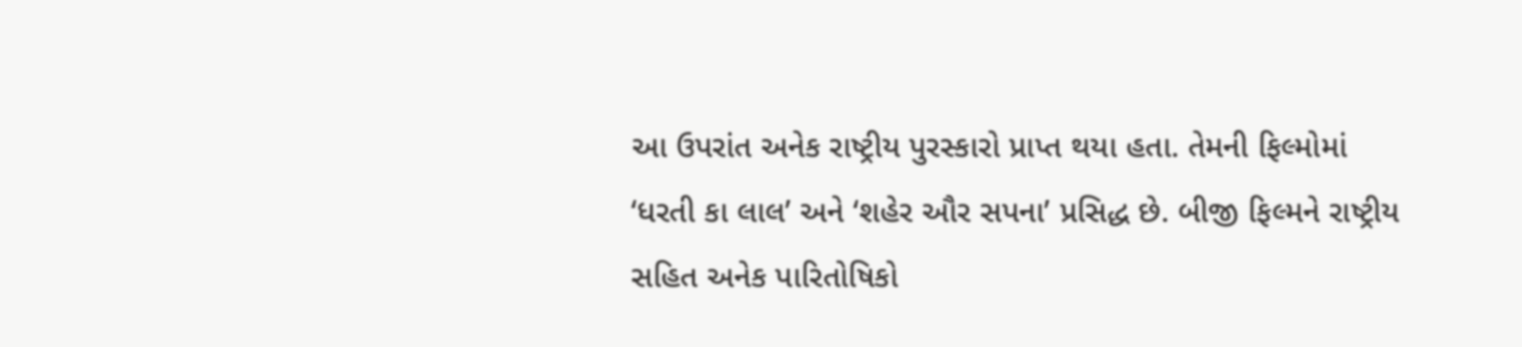આ ઉપરાંત અનેક રાષ્ટ્રીય પુરસ્કારો પ્રાપ્ત થયા હતા. તેમની ફિલ્મોમાં ‘ધરતી કા લાલ’ અને ‘શહેર ઔર સપના’ પ્રસિદ્ધ છે. બીજી ફિલ્મને રાષ્ટ્રીય સહિત અનેક પારિતોષિકો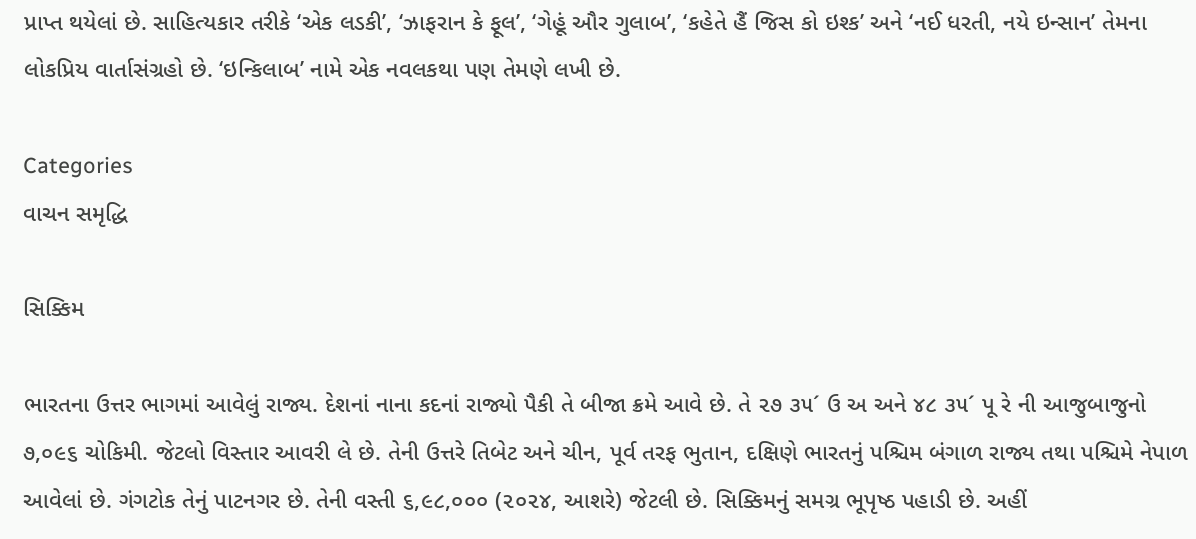પ્રાપ્ત થયેલાં છે. સાહિત્યકાર તરીકે ‘એક લડકી’, ‘ઝાફરાન કે ફૂલ’, ‘ગેહૂં ઔર ગુલાબ’, ‘કહેતે હૈં જિસ કો ઇશ્ક’ અને ‘નઈ ધરતી, નયે ઇન્સાન’ તેમના લોકપ્રિય વાર્તાસંગ્રહો છે. ‘ઇન્કિલાબ’ નામે એક નવલકથા પણ તેમણે લખી છે.

Categories
વાચન સમૃદ્ધિ

સિક્કિમ

ભારતના ઉત્તર ભાગમાં આવેલું રાજ્ય. દેશનાં નાના કદનાં રાજ્યો પૈકી તે બીજા ક્રમે આવે છે. તે ૨૭ ૩૫´ ઉ અ અને ૪૮ ૩૫´ પૂ રે ની આજુબાજુનો ૭,૦૯૬ ચોકિમી. જેટલો વિસ્તાર આવરી લે છે. તેની ઉત્તરે તિબેટ અને ચીન, પૂર્વ તરફ ભુતાન, દક્ષિણે ભારતનું પશ્ચિમ બંગાળ રાજ્ય તથા પશ્ચિમે નેપાળ આવેલાં છે. ગંગટોક તેનું પાટનગર છે. તેની વસ્તી ૬,૯૮,૦૦૦ (૨૦૨૪, આશરે) જેટલી છે. સિક્કિમનું સમગ્ર ભૂપૃષ્ઠ પહાડી છે. અહીં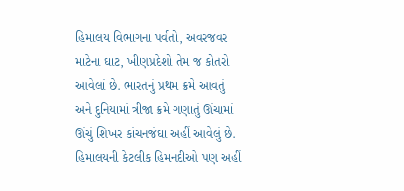હિમાલય વિભાગના પર્વતો, અવરજવર માટેના ઘાટ, ખીણપ્રદેશો તેમ જ કોતરો આવેલાં છે. ભારતનું પ્રથમ ક્રમે આવતું અને દુનિયામાં ત્રીજા ક્રમે ગણાતું ઊંચામાં ઊંચું શિખર કાંચનજંઘા અહીં આવેલું છે. હિમાલયની કેટલીક હિમનદીઓ પણ અહીં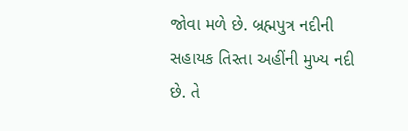જોવા મળે છે. બ્રહ્મપુત્ર નદીની સહાયક તિસ્તા અહીંની મુખ્ય નદી છે. તે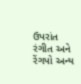ઉપરાંત રંગીત અને રેંગપો અન્ય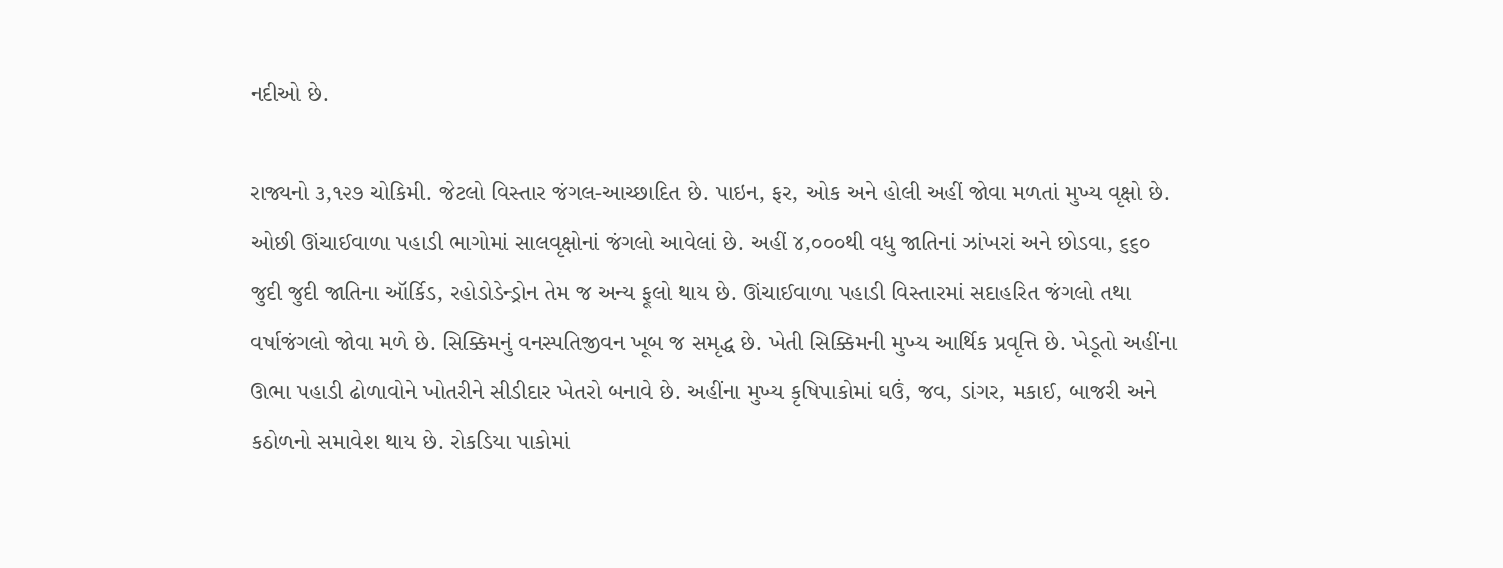નદીઓ છે.

રાજ્યનો ૩,૧૨૭ ચોકિમી. જેટલો વિસ્તાર જંગલ-આચ્છાદિત છે. પાઇન, ફર, ઓક અને હોલી અહીં જોવા મળતાં મુખ્ય વૃક્ષો છે. ઓછી ઊંચાઈવાળા પહાડી ભાગોમાં સાલવૃક્ષોનાં જંગલો આવેલાં છે. અહીં ૪,૦૦૦થી વધુ જાતિનાં ઝાંખરાં અને છોડવા, ૬૬૦ જુદી જુદી જાતિના ઑર્કિડ, રહોડોડેન્ડ્રોન તેમ જ અન્ય ફૂલો થાય છે. ઊંચાઈવાળા પહાડી વિસ્તારમાં સદાહરિત જંગલો તથા વર્ષાજંગલો જોવા મળે છે. સિક્કિમનું વનસ્પતિજીવન ખૂબ જ સમૃદ્ધ છે. ખેતી સિક્કિમની મુખ્ય આર્થિક પ્રવૃત્તિ છે. ખેડૂતો અહીંના ઊભા પહાડી ઢોળાવોને ખોતરીને સીડીદાર ખેતરો બનાવે છે. અહીંના મુખ્ય કૃષિપાકોમાં ઘઉં, જવ, ડાંગર, મકાઈ, બાજરી અને કઠોળનો સમાવેશ થાય છે. રોકડિયા પાકોમાં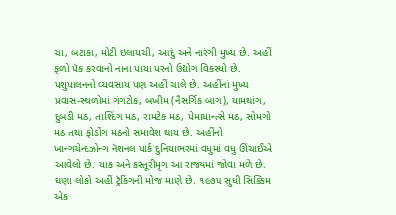ચા, બટાકા, મોટી ઇલાયચી, આદું અને નારંગી મુખ્ય છે. અહીં ફળો પૅક કરવાનો નાના પાયા પરનો ઉદ્યોગ વિકસ્યો છે. પશુપાલનનો વ્યવસાય પણ અહીં ચાલે છે. અહીંનાં મુખ્ય પ્રવાસ-સ્થળોમાં ગંગટોક, બખીમ (નૈસર્ગિક બાગ), યામથાંગ, દુબડી મઠ, તાશ્દિંગ મઠ, રામટેક મઠ, પેમાયાન્ત્સે મઠ, સોમગો મઠ તથા ફોડોંગ મઠનો સમાવેશ થાય છે. અહીંનો ખાન્ગચેન્દઝોન્ગ નૅશનલ પાર્ક દુનિયાભરમાં વધુમાં વધુ ઊંચાઈએ આવેલો છે. યાક અને કસ્તૂરીમૃગ આ રાજ્યમાં જોવા મળે છે. ઘણા લોકો અહીં ટ્રૅકિંગની મોજ માણે છે. ૧૯૭૫ સુધી સિક્કિમ એક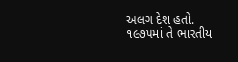અલગ દેશ હતો. ૧૯૭૫માં તે ભારતીય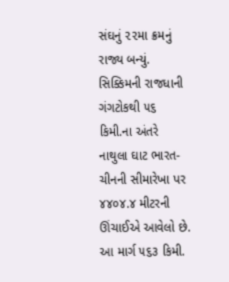સંઘનું ૨૨મા ક્રમનું રાજ્ય બન્યું. સિક્કિમની રાજધાની ગંગટોકથી ૫૬ કિમી.ના અંતરે નાથુલા ઘાટ ભારત-ચીનની સીમારેખા પર ૪૪૦૪.૪ મીટરની ઊંચાઈએ આવેલો છે. આ માર્ગ ૫૬૩ કિમી.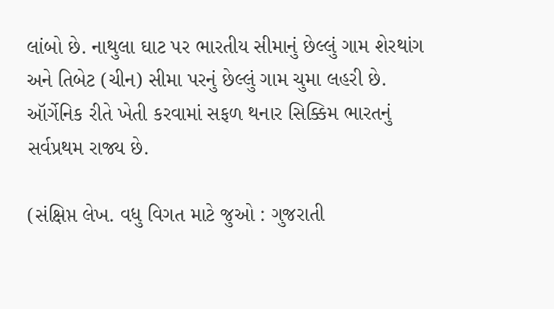લાંબો છે. નાથુલા ઘાટ પર ભારતીય સીમાનું છેલ્લું ગામ શેરથાંગ અને તિબેટ (ચીન) સીમા પરનું છેલ્લું ગામ ચુમા લહરી છે. ઑર્ગેનિક રીતે ખેતી કરવામાં સફળ થનાર સિક્કિમ ભારતનું સર્વપ્રથમ રાજ્ય છે.

(સંક્ષિપ્ત લેખ. વધુ વિગત માટે જુઓ : ગુજરાતી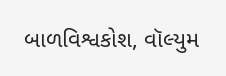બાળવિશ્વકોશ, વૉલ્યુમ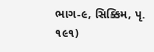ભાગ-૯, સિક્કિમ, પૃ. ૧૯૧)